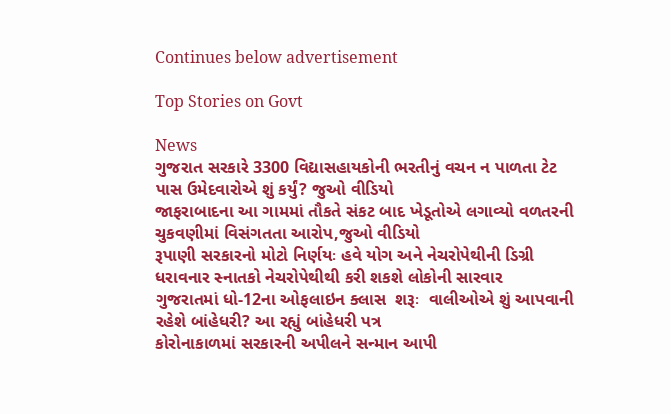Continues below advertisement

Top Stories on Govt

News
ગુજરાત સરકારે 3300 વિદ્યાસહાયકોની ભરતીનું વચન ન પાળતા ટેટ પાસ ઉમેદવારોએ શું કર્યું? જુઓ વીડિયો
જાફરાબાદના આ ગામમાં તૌકતે સંકટ બાદ ખેડૂતોએ લગાવ્યો વળતરની ચુકવણીમાં વિસંગતતા આરોપ,જુઓ વીડિયો
રૂપાણી સરકારનો મોટો નિર્ણયઃ હવે યોગ અને નેચરોપેથીની ડિગ્રી ધરાવનાર સ્નાતકો નેચરોપેથીથી કરી શકશે લોકોની સારવાર
ગુજરાતમાં ધો-12ના ઓફલાઇન ક્લાસ  શરૂઃ  વાલીઓએ શું આપવાની રહેશે બાંહેધરી? આ રહ્યું બાંહેધરી પત્ર
કોરોનાકાળમાં સરકારની અપીલને સન્માન આપી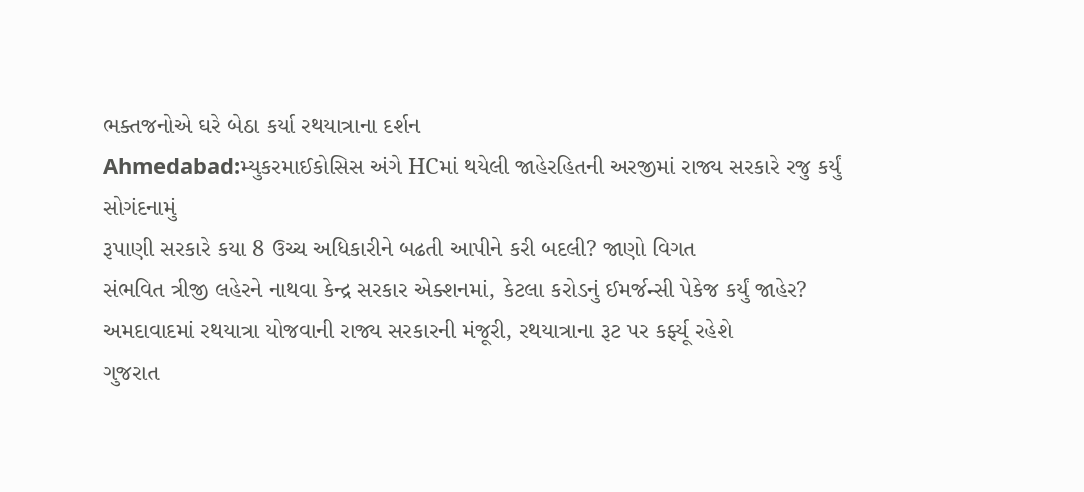ભક્તજનોએ ઘરે બેઠા કર્યા રથયાત્રાના દર્શન
Ahmedabad:મ્યુકરમાઈકોસિસ અંગે HCમાં થયેલી જાહેરહિતની અરજીમાં રાજ્ય સરકારે રજુ કર્યું સોગંદનામું
રૂપાણી સરકારે કયા 8 ઉચ્ચ અધિકારીને બઢતી આપીને કરી બદલી? જાણો વિગત
સંભવિત ત્રીજી લહેરને નાથવા કેન્દ્ર સરકાર એક્શનમાં, કેટલા કરોડનું ઈમર્જન્સી પેકેજ કર્યું જાહેર?
અમદાવાદમાં રથયાત્રા યોજવાની રાજ્ય સરકારની મંજૂરી, રથયાત્રાના રૂટ પર કર્ફ્યૂ રહેશે
ગુજરાત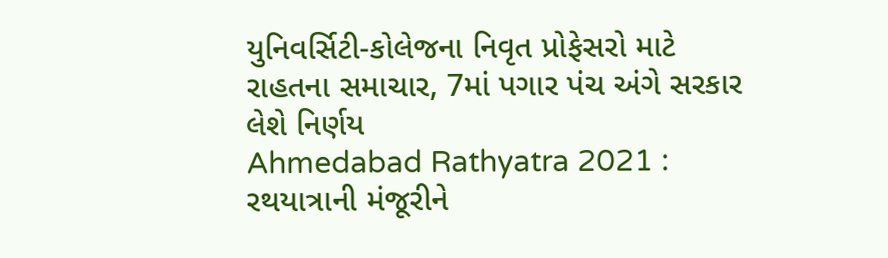યુનિવર્સિટી-કોલેજના નિવૃત પ્રોફેસરો માટે રાહતના સમાચાર, 7માં પગાર પંચ અંગે સરકાર લેશે નિર્ણય
Ahmedabad Rathyatra 2021 : રથયાત્રાની મંજૂરીને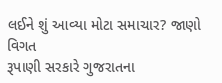લઈને શું આવ્યા મોટા સમાચાર? જાણો વિગત
રૂપાણી સરકારે ગુજરાતના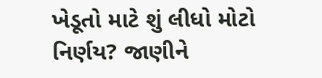ખેડૂતો માટે શું લીધો મોટો નિર્ણય? જાણીને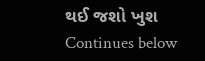થઈ જશો ખુશ
Continues below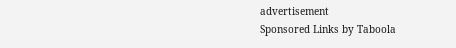advertisement
Sponsored Links by Taboola